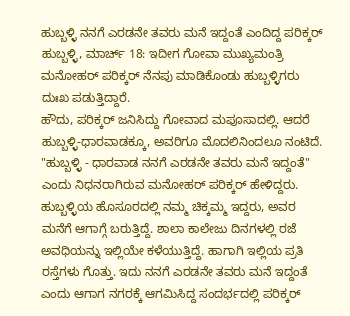ಹುಬ್ಬಳ್ಳಿ ನನಗೆ ಎರಡನೇ ತವರು ಮನೆ ಇದ್ದಂತೆ ಎಂದಿದ್ದ ಪರಿಕ್ಕರ್
ಹುಬ್ಬಳ್ಳಿ, ಮಾರ್ಚ್ 18: ಇದೀಗ ಗೋವಾ ಮುಖ್ಯಮಂತ್ರಿ ಮನೋಹರ್ ಪರಿಕ್ಕರ್ ನೆನಪು ಮಾಡಿಕೊಂಡು ಹುಬ್ಬಳ್ಳಿಗರು ದುಃಖ ಪಡುತ್ತಿದ್ದಾರೆ.
ಹೌದು, ಪರಿಕ್ಕರ್ ಜನಿಸಿದ್ದು ಗೋವಾದ ಮಪೂಸಾದಲ್ಲಿ. ಆದರೆ ಹುಬ್ಬಳ್ಳಿ-ಧಾರವಾಡಕ್ಕೂ, ಅವರಿಗೂ ಮೊದಲಿನಿಂದಲೂ ನಂಟಿದೆ. "ಹುಬ್ಬಳ್ಳಿ - ಧಾರವಾಡ ನನಗೆ ಎರಡನೇ ತವರು ಮನೆ ಇದ್ದಂತೆ" ಎಂದು ನಿಧನರಾಗಿರುವ ಮನೋಹರ್ ಪರಿಕ್ಕರ್ ಹೇಳಿದ್ದರು.
ಹುಬ್ಬಳ್ಳಿಯ ಹೊಸೂರದಲ್ಲಿ ನಮ್ಮ ಚಿಕ್ಕಮ್ಮ ಇದ್ದರು, ಅವರ ಮನೆಗೆ ಆಗಾಗ್ಗೆ ಬರುತ್ತಿದ್ದೆ. ಶಾಲಾ ಕಾಲೇಜು ದಿನಗಳಲ್ಲಿ ರಜೆ ಅವಧಿಯನ್ನು ಇಲ್ಲಿಯೇ ಕಳೆಯುತ್ತಿದ್ದೆ. ಹಾಗಾಗಿ ಇಲ್ಲಿಯ ಪ್ರತಿ ರಸ್ತೆಗಳು ಗೊತ್ತು. ಇದು ನನಗೆ ಎರಡನೇ ತವರು ಮನೆ ಇದ್ದಂತೆ ಎಂದು ಆಗಾಗ ನಗರಕ್ಕೆ ಆಗಮಿಸಿದ್ದ ಸಂದರ್ಭದಲ್ಲಿ ಪರಿಕ್ಕರ್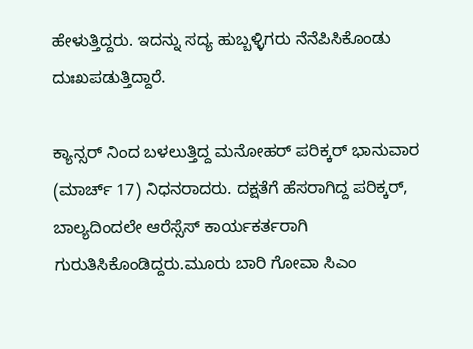ಹೇಳುತ್ತಿದ್ದರು. ಇದನ್ನು ಸದ್ಯ ಹುಬ್ಬಳ್ಳಿಗರು ನೆನೆಪಿಸಿಕೊಂಡು ದುಃಖಪಡುತ್ತಿದ್ದಾರೆ.

ಕ್ಯಾನ್ಸರ್ ನಿಂದ ಬಳಲುತ್ತಿದ್ದ ಮನೋಹರ್ ಪರಿಕ್ಕರ್ ಭಾನುವಾರ (ಮಾರ್ಚ್ 17) ನಿಧನರಾದರು. ದಕ್ಷತೆಗೆ ಹೆಸರಾಗಿದ್ದ ಪರಿಕ್ಕರ್, ಬಾಲ್ಯದಿಂದಲೇ ಆರೆಸ್ಸೆಸ್ ಕಾರ್ಯಕರ್ತರಾಗಿ ಗುರುತಿಸಿಕೊಂಡಿದ್ದರು.ಮೂರು ಬಾರಿ ಗೋವಾ ಸಿಎಂ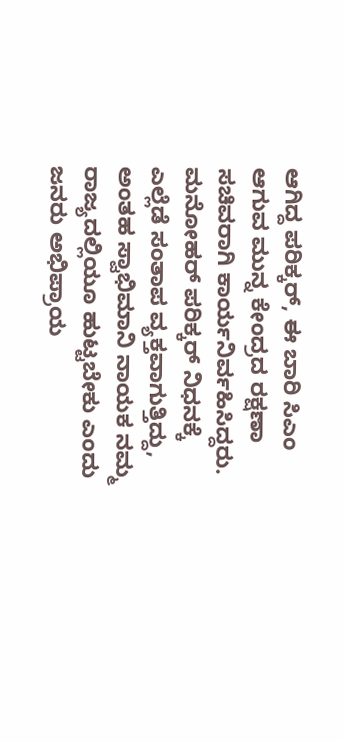ಆಗಿದ್ದ ಪರಿಕ್ಕರ್, ಈ ಬಾರಿ ಸಿಎಂ ಆಗುವ ಮುನ್ನ ಕೇಂದ್ರದ ರಕ್ಷಣಾ ಸಚಿವರಾಗಿ ಕಾರ್ಯನಿರ್ವಹಿಸಿದ್ದರು.
ಮನೋಹರ್ ಪರಿಕ್ಕರ್ ನಿಧನಕ್ಕೆ ಎಲ್ಲೆಡೆ ಸಂತಾಪ ವ್ಯಕ್ತವಾಗುತ್ತಿದ್ದು, ಅಂತಹ ಸ್ವಾಭಿಮಾನಿ ನಾಯಕ ನಮ್ಮ ರಾಜ್ಯದಲ್ಲಿಯೂ ಹುಟ್ಟಬೇಕು ಎಂದು ಜನರು ಅಭಿಪ್ರಾಯ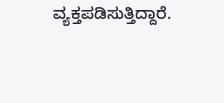ವ್ಯಕ್ತಪಡಿಸುತ್ತಿದ್ದಾರೆ.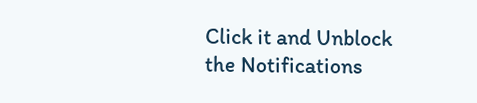Click it and Unblock the Notifications